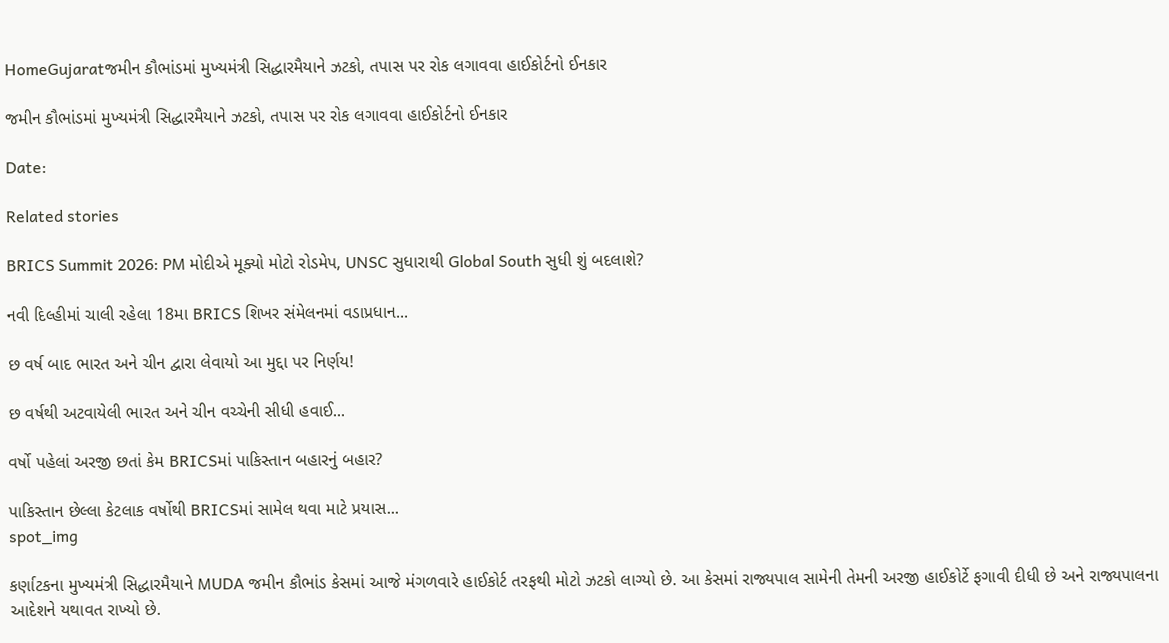HomeGujaratજમીન કૌભાંડમાં મુખ્યમંત્રી સિદ્ધારમૈયાને ઝટકો, તપાસ પર રોક લગાવવા હાઈકોર્ટનો ઈનકાર

જમીન કૌભાંડમાં મુખ્યમંત્રી સિદ્ધારમૈયાને ઝટકો, તપાસ પર રોક લગાવવા હાઈકોર્ટનો ઈનકાર

Date:

Related stories

BRICS Summit 2026: PM મોદીએ મૂક્યો મોટો રોડમેપ, UNSC સુધારાથી Global South સુધી શું બદલાશે?

નવી દિલ્હીમાં ચાલી રહેલા 18મા BRICS શિખર સંમેલનમાં વડાપ્રધાન...

છ વર્ષ બાદ ભારત અને ચીન દ્વારા લેવાયો આ મુદ્દા પર નિર્ણય!

છ વર્ષથી અટવાયેલી ભારત અને ચીન વચ્ચેની સીધી હવાઈ...

વર્ષો પહેલાં અરજી છતાં કેમ BRICSમાં પાકિસ્તાન બહારનું બહાર?

પાકિસ્તાન છેલ્લા કેટલાક વર્ષોથી BRICSમાં સામેલ થવા માટે પ્રયાસ...
spot_img

કર્ણાટકના મુખ્યમંત્રી સિદ્ધારમૈયાને MUDA જમીન કૌભાંડ કેસમાં આજે મંગળવારે હાઈકોર્ટ તરફથી મોટો ઝટકો લાગ્યો છે. આ કેસમાં રાજ્યપાલ સામેની તેમની અરજી હાઈકોર્ટે ફગાવી દીધી છે અને રાજ્યપાલના આદેશને યથાવત રાખ્યો છે.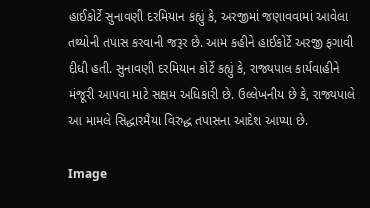હાઈકોર્ટે સુનાવણી દરમિયાન કહ્યું કે, અરજીમાં જણાવવામાં આવેલા તથ્યોની તપાસ કરવાની જરૂર છે. આમ કહીને હાઈકોર્ટે અરજી ફગાવી દીધી હતી. સુનાવણી દરમિયાન કોર્ટે કહ્યું કે, રાજ્યપાલ કાર્યવાહીને મંજૂરી આપવા માટે સક્ષમ અધિકારી છે. ઉલ્લેખનીય છે કે, રાજ્યપાલે આ મામલે સિદ્ધારમૈયા વિરુદ્ધ તપાસના આદેશ આપ્યા છે.

Image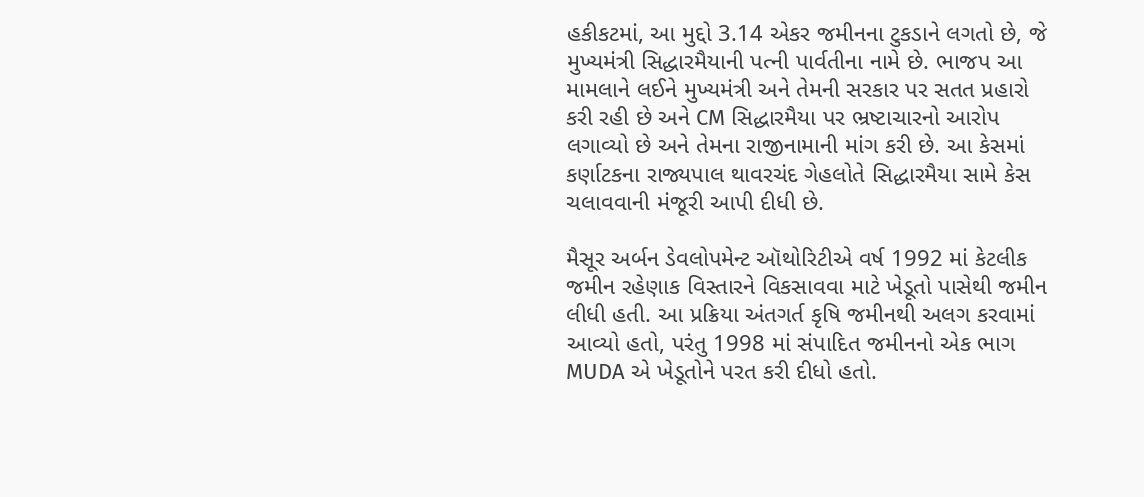હકીકટમાં, આ મુદ્દો 3.14 એકર જમીનના ટુકડાને લગતો છે, જે મુખ્યમંત્રી સિદ્ધારમૈયાની પત્ની પાર્વતીના નામે છે. ભાજપ આ મામલાને લઈને મુખ્યમંત્રી અને તેમની સરકાર પર સતત પ્રહારો કરી રહી છે અને CM સિદ્ધારમૈયા પર ભ્રષ્ટાચારનો આરોપ લગાવ્યો છે અને તેમના રાજીનામાની માંગ કરી છે. આ કેસમાં કર્ણાટકના રાજ્યપાલ થાવરચંદ ગેહલોતે સિદ્ધારમૈયા સામે કેસ ચલાવવાની મંજૂરી આપી દીધી છે.

મૈસૂર અર્બન ડેવલોપમેન્ટ ઑથોરિટીએ વર્ષ 1992 માં કેટલીક જમીન રહેણાક વિસ્તારને વિકસાવવા માટે ખેડૂતો પાસેથી જમીન લીધી હતી. આ પ્રક્રિયા અંતગર્ત કૃષિ જમીનથી અલગ કરવામાં આવ્યો હતો, પરંતુ 1998 માં સંપાદિત જમીનનો એક ભાગ MUDA એ ખેડૂતોને પરત કરી દીધો હતો.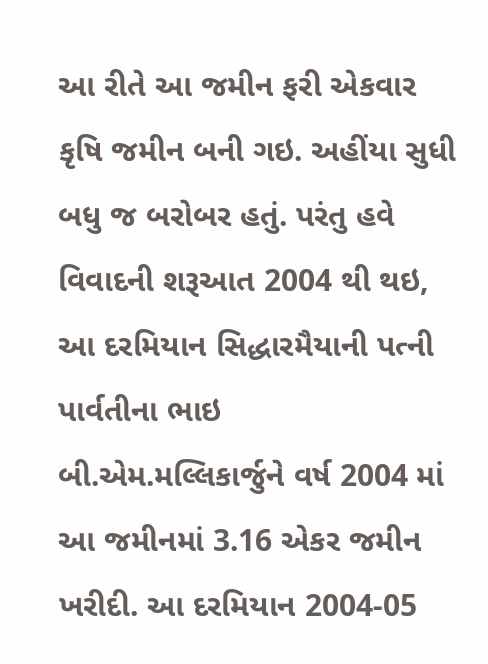આ રીતે આ જમીન ફરી એકવાર કૃષિ જમીન બની ગઇ. અહીંયા સુધી બધુ જ બરોબર હતું. પરંતુ હવે વિવાદની શરૂઆત 2004 થી થઇ, આ દરમિયાન સિદ્ધારમૈયાની પત્ની પાર્વતીના ભાઇ બી.એમ.મલ્લિકાર્જુને વર્ષ 2004 માં આ જમીનમાં 3.16 એકર જમીન ખરીદી. આ દરમિયાન 2004-05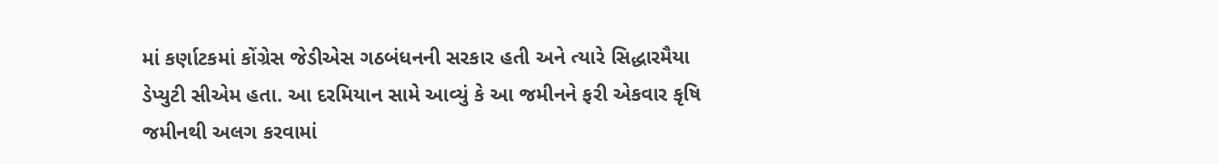માં કર્ણાટકમાં કોંગ્રેસ જેડીએસ ગઠબંધનની સરકાર હતી અને ત્યારે સિદ્ધારમૈયા ડેપ્યુટી સીએમ હતા. આ દરમિયાન સામે આવ્યું કે આ જમીનને ફરી એકવાર કૃષિ જમીનથી અલગ કરવામાં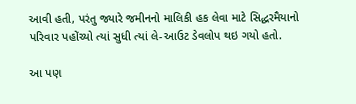આવી હતી, પરંતુ જ્યારે જમીનનો માલિકી હક લેવા માટે સિદ્ધરમૈયાનો પરિવાર પહોંચ્યો ત્યાં સુધી ત્યાં લે-આઉટ ડેવલોપ થઇ ગયો હતો.

આ પણ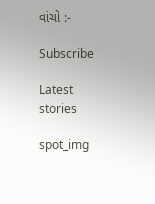વાંચો :-

Subscribe

Latest stories

spot_img